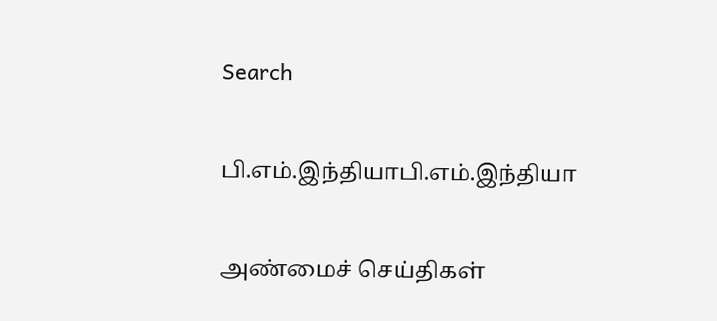Search

பி.எம்.இந்தியாபி.எம்.இந்தியா

அண்மைச் செய்திகள்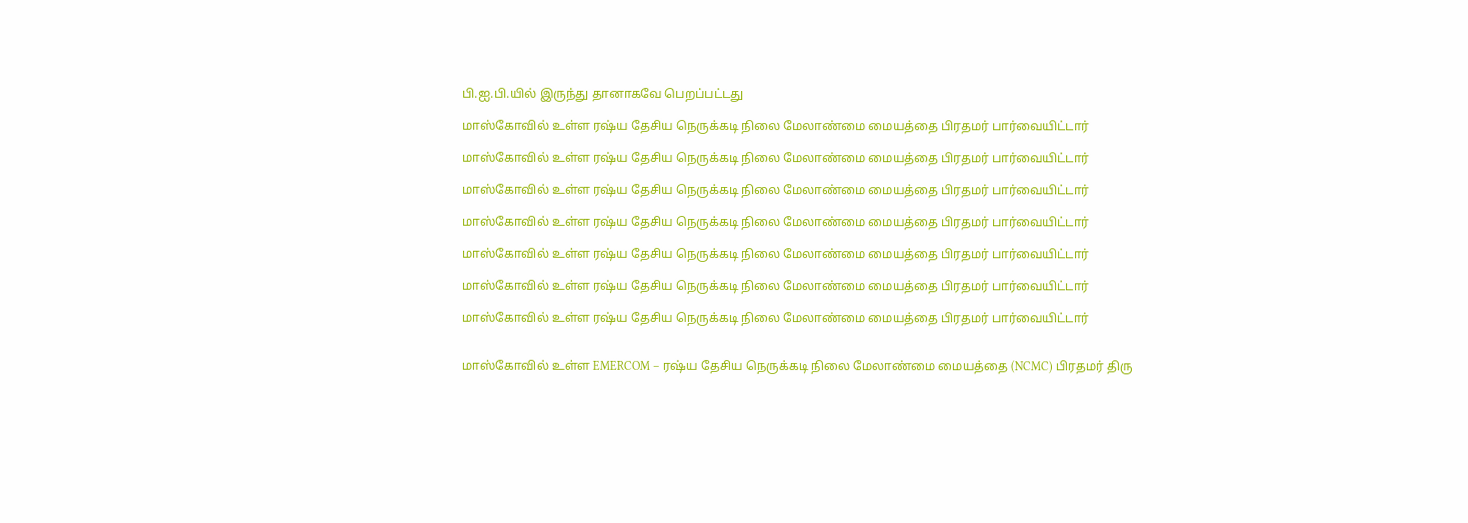பி.ஐ.பி.யில் இருந்து தானாகவே பெறப்பட்டது

மாஸ்கோவில் உள்ள ரஷ்ய தேசிய நெருக்கடி நிலை மேலாண்மை மையத்தை பிரதமர் பார்வையிட்டார்

மாஸ்கோவில் உள்ள ரஷ்ய தேசிய நெருக்கடி நிலை மேலாண்மை மையத்தை பிரதமர் பார்வையிட்டார்

மாஸ்கோவில் உள்ள ரஷ்ய தேசிய நெருக்கடி நிலை மேலாண்மை மையத்தை பிரதமர் பார்வையிட்டார்

மாஸ்கோவில் உள்ள ரஷ்ய தேசிய நெருக்கடி நிலை மேலாண்மை மையத்தை பிரதமர் பார்வையிட்டார்

மாஸ்கோவில் உள்ள ரஷ்ய தேசிய நெருக்கடி நிலை மேலாண்மை மையத்தை பிரதமர் பார்வையிட்டார்

மாஸ்கோவில் உள்ள ரஷ்ய தேசிய நெருக்கடி நிலை மேலாண்மை மையத்தை பிரதமர் பார்வையிட்டார்

மாஸ்கோவில் உள்ள ரஷ்ய தேசிய நெருக்கடி நிலை மேலாண்மை மையத்தை பிரதமர் பார்வையிட்டார்


மாஸ்கோவில் உள்ள EMERCOM – ரஷ்ய தேசிய நெருக்கடி நிலை மேலாண்மை மையத்தை (NCMC) பிரதமர் திரு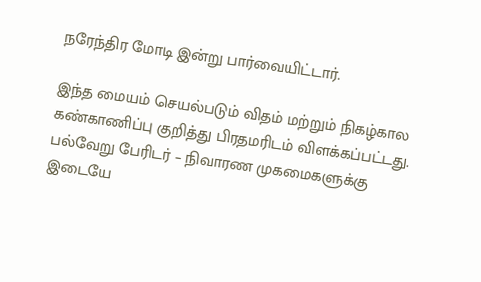நரேந்திர மோடி இன்று பார்வையிட்டார்.

இந்த மையம் செயல்படும் விதம் மற்றும் நிகழ்கால கண்காணிப்பு குறித்து பிரதமரிடம் விளக்கப்பட்டது. பல்வேறு பேரிடர் – நிவாரண முகமைகளுக்கு இடையே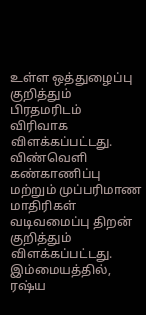உள்ள ஒத்துழைப்பு குறித்தும் பிரதமரிடம் விரிவாக விளக்கப்பட்டது. விண்வெளி கண்காணிப்பு மற்றும் முப்பரிமாண மாதிரிகள் வடிவமைப்பு திறன் குறித்தும் விளக்கப்பட்டது. இம்மையத்தில், ரஷ்ய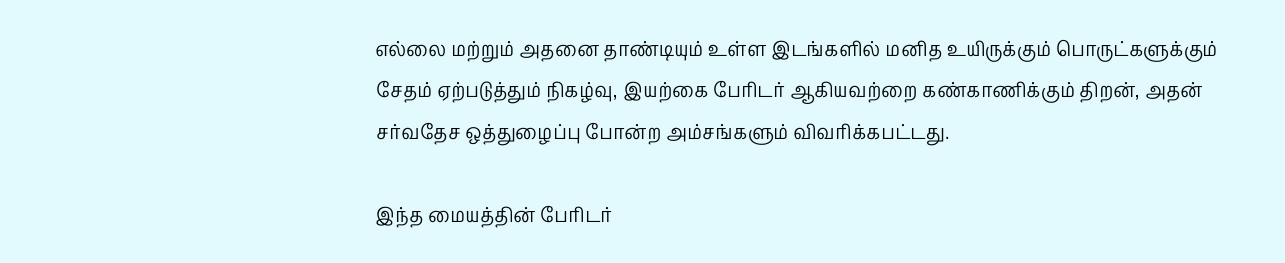எல்லை மற்றும் அதனை தாண்டியும் உள்ள இடங்களில் மனித உயிருக்கும் பொருட்களுக்கும் சேதம் ஏற்படுத்தும் நிகழ்வு, இயற்கை பேரிடர் ஆகியவற்றை கண்காணிக்கும் திறன், அதன் சர்வதேச ஒத்துழைப்பு போன்ற அம்சங்களும் விவரிக்கபட்டது.

இந்த மையத்தின் பேரிடர்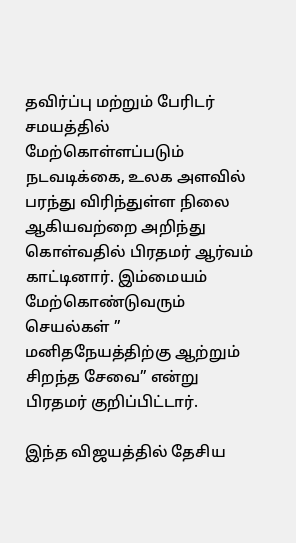தவிர்ப்பு மற்றும் பேரிடர் சமயத்தில் மேற்கொள்ளப்படும் நடவடிக்கை, உலக அளவில் பரந்து விரிந்துள்ள நிலை ஆகியவற்றை அறிந்து கொள்வதில் பிரதமர் ஆர்வம் காட்டினார். இம்மையம் மேற்கொண்டுவரும் செயல்கள் ” மனிதநேயத்திற்கு ஆற்றும் சிறந்த சேவை” என்று பிரதமர் குறிப்பிட்டார்.

இந்த விஜயத்தில் தேசிய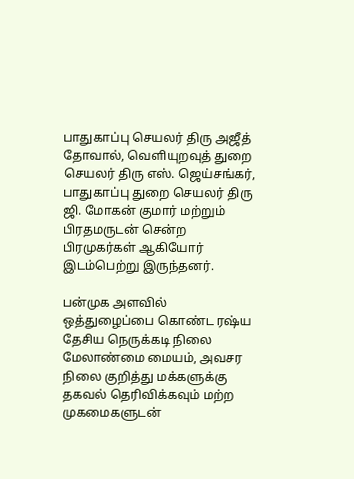பாதுகாப்பு செயலர் திரு அஜீத் தோவால், வெளியுறவுத் துறை செயலர் திரு எஸ். ஜெய்சங்கர், பாதுகாப்பு துறை செயலர் திரு ஜி. மோகன் குமார் மற்றும் பிரதமருடன் சென்ற பிரமுகர்கள் ஆகியோர் இடம்பெற்று இருந்தனர்.

பன்முக அளவில் ஒத்துழைப்பை கொண்ட ரஷ்ய தேசிய நெருக்கடி நிலை மேலாண்மை மையம், அவசர நிலை குறித்து மக்களுக்கு தகவல் தெரிவிக்கவும் மற்ற முகமைகளுடன்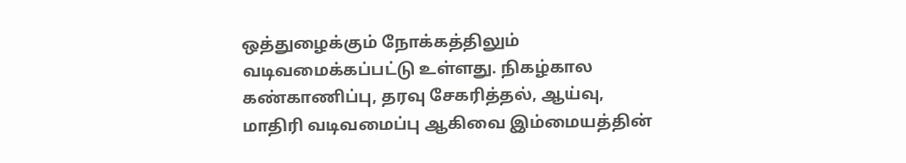ஒத்துழைக்கும் நோக்கத்திலும் வடிவமைக்கப்பட்டு உள்ளது. நிகழ்கால கண்காணிப்பு, தரவு சேகரித்தல், ஆய்வு, மாதிரி வடிவமைப்பு ஆகிவை இம்மையத்தின்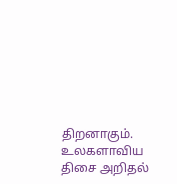திறனாகும். உலகளாவிய திசை அறிதல்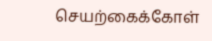செயற்கைக்கோள்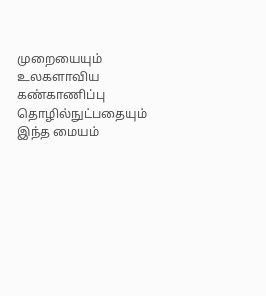முறையையும் உலகளாவிய கண்காணிப்பு தொழில்நுட்பதையும் இந்த மையம்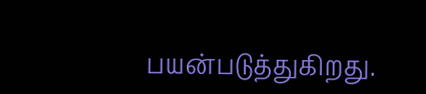பயன்படுத்துகிறது.